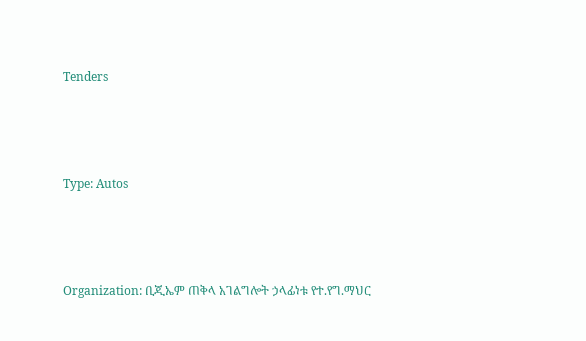Tenders



Type: Autos



Organization: ቢጂኤም ጠቅላ አገልግሎት ኃላፊነቱ የተ.የግ.ማህር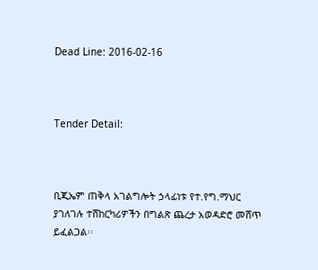Dead Line: 2016-02-16



Tender Detail:



ቢጂኤም ጠቅላ አገልግሎት ኃላፊነቱ የተ.የግ.ማህር ያገለገሉ ተሸከርካሪዎችን በግልጽ ጨረታ አወዳድሮ መሸጥ ይፈልጋል፡፡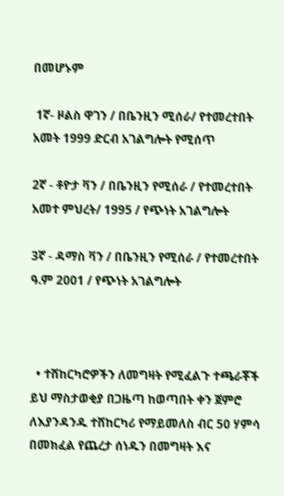በመሆኑም

 1ኛ- ዞልስ ዋገን / በቤንዚን ሚሰራ/ የተመረተበት አመት 1999 ድርብ አገልግሎት የሚሰጥ

2ኛ - ቶዮታ ቫን / በቤንዚን የሚሰራ / የተመረተበት አመተ ምህረት/ 1995 / የጭነት አገልግሎት

3ኛ - ዳማስ ቫን / በቤንዚን የሚሰራ / የተመረተበት ዓ.ም 2001 / የጭነት አገልግሎት



  • ተሸከርካሮዎችን ለመግዛት የሚፈልጉ ተጫራቾች ይህ ማስታወቂያ በጋዜጣ ከወጣበት ቀን ጀምሮ ለእያንዳንዱ ተሸከርካሪ የማይመለስ ብር 50 ሃምሳ በመክፈል የጨረታ ሰነዱን በመግዛት እና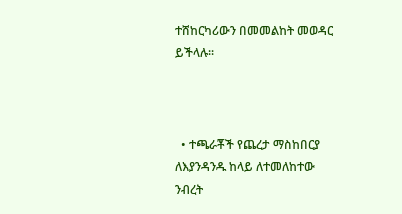ተሸከርካሪውን በመመልከት መወዳር ይችላሉ፡፡



  • ተጫራቾች የጨረታ ማስከበርያ ለእያንዳንዱ ከላይ ለተመለከተው ንብረት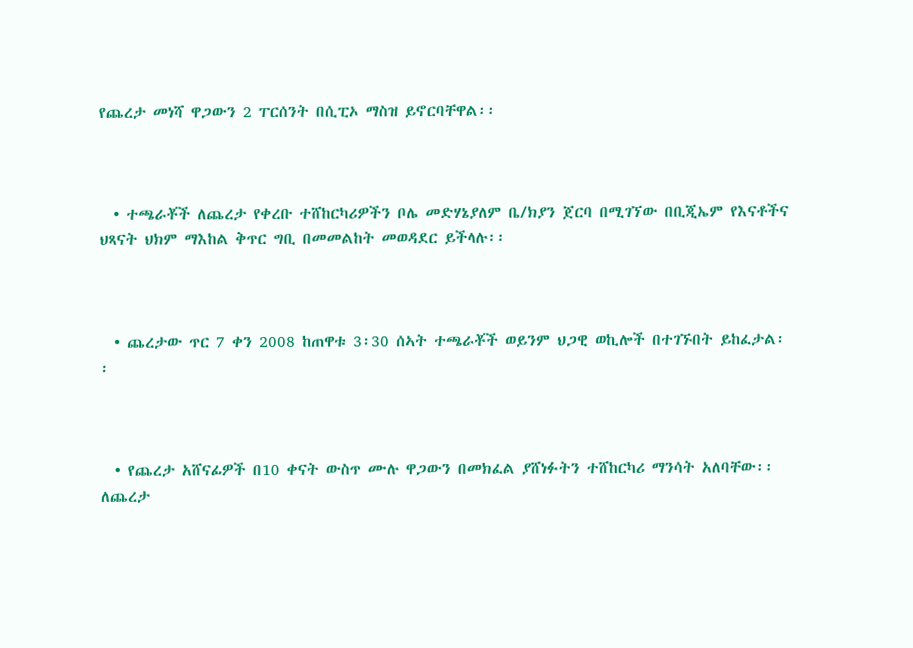የጨረታ መነሻ ዋጋውን 2 ፐርሰንት በሲፒኦ ማስዝ ይኖርባቸዋል፡፡



  • ተጫራቾች ለጨረታ የቀረቡ ተሸከርካሪዎችን ቦሌ መድሃኔያለም ቤ/ክያን ጀርባ በሚገኘው በቢጂኤም የእናቶችና ህጻናት ህክም ማእከል ቅጥር ግቢ በመመልከት መወዳደር ይችላሉ፡፡



  • ጨረታው ጥር 7 ቀን 2008 ከጠዋቱ 3፡30 ሰኣት ተጫራቾች ወይንም ህጋዊ ወኪሎች በተገኙበት ይከፈታል፡፡



  • የጨረታ አሸናፊዎች በ10 ቀናት ውስጥ ሙሉ ዋጋውን በመክፈል ያሸነፉትን ተሸከርካሪ ማንሳት አለባቸው፡፡ ለጨረታ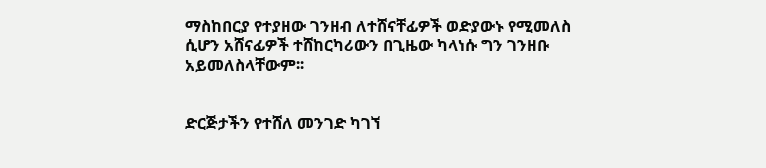ማስከበርያ የተያዘው ገንዘብ ለተሸናቸፊዎች ወድያውኑ የሚመለስ ሲሆን አሸናፊዎች ተሸከርካሪውን በጊዜው ካላነሱ ግን ገንዘቡ አይመለስላቸውም፡፡


ድርጅታችን የተሸለ መንገድ ካገኘ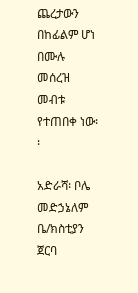ጨረታውን በከፊልም ሆነ በሙሉ መሰረዝ መብቱ የተጠበቀ ነው፡፡

አድራሻ፡ ቦሌ መድኃኔለም ቤ/ክስቲያን ጀርባ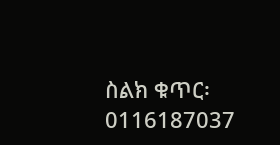ስልክ ቁጥር፡ 0116187037